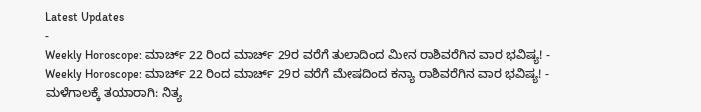Latest Updates
-
Weekly Horoscope: ಮಾರ್ಚ್ 22 ರಿಂದ ಮಾರ್ಚ್ 29ರ ವರೆಗೆ ತುಲಾದಿಂದ ಮೀನ ರಾಶಿವರೆಗಿನ ವಾರ ಭವಿಷ್ಯ! -
Weekly Horoscope: ಮಾರ್ಚ್ 22 ರಿಂದ ಮಾರ್ಚ್ 29ರ ವರೆಗೆ ಮೇಷದಿಂದ ಕನ್ಯಾ ರಾಶಿವರೆಗಿನ ವಾರ ಭವಿಷ್ಯ! -
ಮಳೆಗಾಲಕ್ಕೆ ತಯಾರಾಗಿ: ನಿತ್ಯ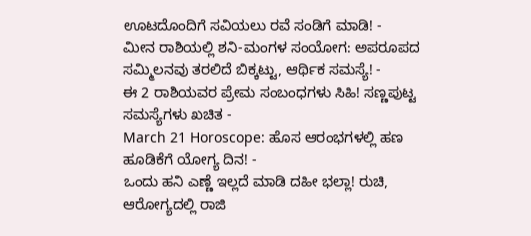ಊಟದೊಂದಿಗೆ ಸವಿಯಲು ರವೆ ಸಂಡಿಗೆ ಮಾಡಿ! -
ಮೀನ ರಾಶಿಯಲ್ಲಿ ಶನಿ-ಮಂಗಳ ಸಂಯೋಗ: ಅಪರೂಪದ ಸಮ್ಮಿಲನವು ತರಲಿದೆ ಬಿಕ್ಕಟ್ಟು, ಆರ್ಥಿಕ ಸಮಸ್ಯೆ! -
ಈ 2 ರಾಶಿಯವರ ಪ್ರೇಮ ಸಂಬಂಧಗಳು ಸಿಹಿ! ಸಣ್ಣಪುಟ್ಟ ಸಮಸ್ಯೆಗಳು ಖಚಿತ -
March 21 Horoscope: ಹೊಸ ಆರಂಭಗಳಲ್ಲಿ ಹಣ ಹೂಡಿಕೆಗೆ ಯೋಗ್ಯ ದಿನ! -
ಒಂದು ಹನಿ ಎಣ್ಣೆ ಇಲ್ಲದೆ ಮಾಡಿ ದಹೀ ಭಲ್ಲಾ! ರುಚಿ, ಆರೋಗ್ಯದಲ್ಲಿ ರಾಜಿ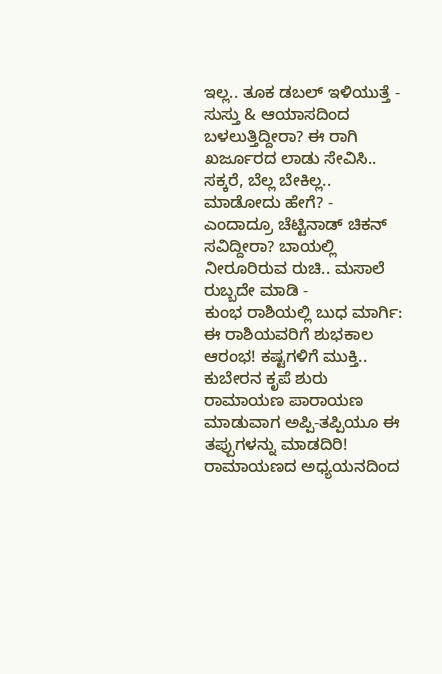ಇಲ್ಲ.. ತೂಕ ಡಬಲ್ ಇಳಿಯುತ್ತೆ -
ಸುಸ್ತು & ಆಯಾಸದಿಂದ ಬಳಲುತ್ತಿದ್ದೀರಾ? ಈ ರಾಗಿ ಖರ್ಜೂರದ ಲಾಡು ಸೇವಿಸಿ.. ಸಕ್ಕರೆ, ಬೆಲ್ಲ ಬೇಕಿಲ್ಲ.. ಮಾಡೋದು ಹೇಗೆ? -
ಎಂದಾದ್ರೂ ಚೆಟ್ಟಿನಾಡ್ ಚಿಕನ್ ಸವಿದ್ದೀರಾ? ಬಾಯಲ್ಲಿ ನೀರೂರಿರುವ ರುಚಿ.. ಮಸಾಲೆ ರುಬ್ಬದೇ ಮಾಡಿ -
ಕುಂಭ ರಾಶಿಯಲ್ಲಿ ಬುಧ ಮಾರ್ಗಿ: ಈ ರಾಶಿಯವರಿಗೆ ಶುಭಕಾಲ ಆರಂಭ! ಕಷ್ಟಗಳಿಗೆ ಮುಕ್ತಿ.. ಕುಬೇರನ ಕೃಪೆ ಶುರು
ರಾಮಾಯಣ ಪಾರಾಯಣ ಮಾಡುವಾಗ ಅಪ್ಪಿ-ತಪ್ಪಿಯೂ ಈ ತಪ್ಪುಗಳನ್ನು ಮಾಡದಿರಿ!
ರಾಮಾಯಣದ ಅಧ್ಯಯನದಿಂದ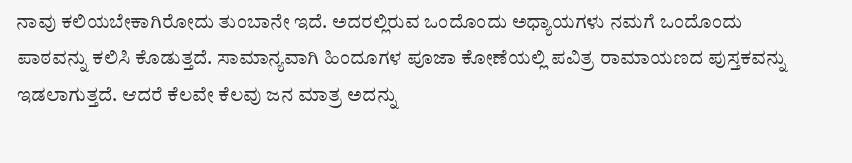ನಾವು ಕಲಿಯಬೇಕಾಗಿರೋದು ತುಂಬಾನೇ ಇದೆ. ಅದರಲ್ಲಿರುವ ಒಂದೊಂದು ಅಧ್ಯಾಯಗಳು ನಮಗೆ ಒಂದೊಂದು ಪಾಠವನ್ನು ಕಲಿಸಿ ಕೊಡುತ್ತದೆ. ಸಾಮಾನ್ಯವಾಗಿ ಹಿಂದೂಗಳ ಪೂಜಾ ಕೋಣೆಯಲ್ಲಿ ಪವಿತ್ರ ರಾಮಾಯಣದ ಪುಸ್ತಕವನ್ನು ಇಡಲಾಗುತ್ತದೆ. ಆದರೆ ಕೆಲವೇ ಕೆಲವು ಜನ ಮಾತ್ರ ಅದನ್ನು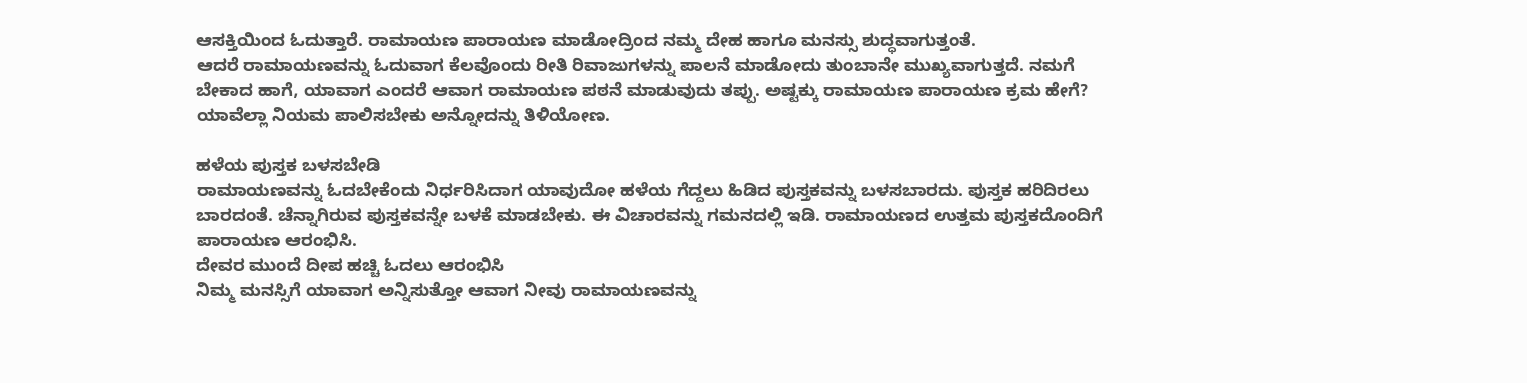ಆಸಕ್ತಿಯಿಂದ ಓದುತ್ತಾರೆ. ರಾಮಾಯಣ ಪಾರಾಯಣ ಮಾಡೋದ್ರಿಂದ ನಮ್ಮ ದೇಹ ಹಾಗೂ ಮನಸ್ಸು ಶುದ್ಧವಾಗುತ್ತಂತೆ.
ಆದರೆ ರಾಮಾಯಣವನ್ನು ಓದುವಾಗ ಕೆಲವೊಂದು ರೀತಿ ರಿವಾಜುಗಳನ್ನು ಪಾಲನೆ ಮಾಡೋದು ತುಂಬಾನೇ ಮುಖ್ಯವಾಗುತ್ತದೆ. ನಮಗೆ ಬೇಕಾದ ಹಾಗೆ, ಯಾವಾಗ ಎಂದರೆ ಆವಾಗ ರಾಮಾಯಣ ಪಠನೆ ಮಾಡುವುದು ತಪ್ಪು. ಅಷ್ಟಕ್ಕು ರಾಮಾಯಣ ಪಾರಾಯಣ ಕ್ರಮ ಹೇಗೆ? ಯಾವೆಲ್ಲಾ ನಿಯಮ ಪಾಲಿಸಬೇಕು ಅನ್ನೋದನ್ನು ತಿಳಿಯೋಣ.

ಹಳೆಯ ಪುಸ್ತಕ ಬಳಸಬೇಡಿ
ರಾಮಾಯಣವನ್ನು ಓದಬೇಕೆಂದು ನಿರ್ಧರಿಸಿದಾಗ ಯಾವುದೋ ಹಳೆಯ ಗೆದ್ದಲು ಹಿಡಿದ ಪುಸ್ತಕವನ್ನು ಬಳಸಬಾರದು. ಪುಸ್ತಕ ಹರಿದಿರಲು ಬಾರದಂತೆ. ಚೆನ್ನಾಗಿರುವ ಪುಸ್ತಕವನ್ನೇ ಬಳಕೆ ಮಾಡಬೇಕು. ಈ ವಿಚಾರವನ್ನು ಗಮನದಲ್ಲಿ ಇಡಿ. ರಾಮಾಯಣದ ಉತ್ತಮ ಪುಸ್ತಕದೊಂದಿಗೆ ಪಾರಾಯಣ ಆರಂಭಿಸಿ.
ದೇವರ ಮುಂದೆ ದೀಪ ಹಚ್ಚಿ ಓದಲು ಆರಂಭಿಸಿ
ನಿಮ್ಮ ಮನಸ್ಸಿಗೆ ಯಾವಾಗ ಅನ್ನಿಸುತ್ತೋ ಆವಾಗ ನೀವು ರಾಮಾಯಣವನ್ನು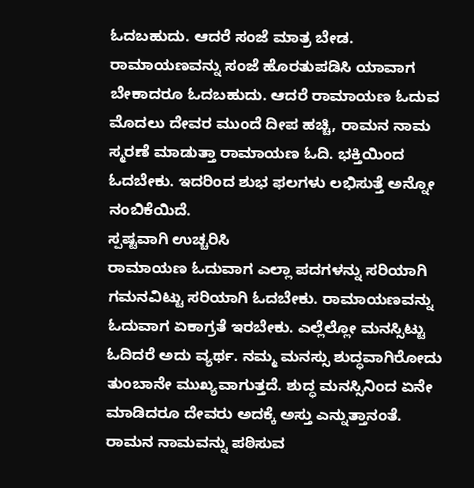ಓದಬಹುದು. ಆದರೆ ಸಂಜೆ ಮಾತ್ರ ಬೇಡ. ರಾಮಾಯಣವನ್ನು ಸಂಜೆ ಹೊರತುಪಡಿಸಿ ಯಾವಾಗ ಬೇಕಾದರೂ ಓದಬಹುದು. ಆದರೆ ರಾಮಾಯಣ ಓದುವ ಮೊದಲು ದೇವರ ಮುಂದೆ ದೀಪ ಹಚ್ಚಿ, ರಾಮನ ನಾಮ ಸ್ಮರಣೆ ಮಾಡುತ್ತಾ ರಾಮಾಯಣ ಓದಿ. ಭಕ್ತಿಯಿಂದ ಓದಬೇಕು. ಇದರಿಂದ ಶುಭ ಫಲಗಳು ಲಭಿಸುತ್ತೆ ಅನ್ನೋ ನಂಬಿಕೆಯಿದೆ.
ಸ್ಪಷ್ಟವಾಗಿ ಉಚ್ಚರಿಸಿ
ರಾಮಾಯಣ ಓದುವಾಗ ಎಲ್ಲಾ ಪದಗಳನ್ನು ಸರಿಯಾಗಿ ಗಮನವಿಟ್ಟು ಸರಿಯಾಗಿ ಓದಬೇಕು. ರಾಮಾಯಣವನ್ನು ಓದುವಾಗ ಏಕಾಗ್ರತೆ ಇರಬೇಕು. ಎಲ್ಲೆಲ್ಲೋ ಮನಸ್ಸಿಟ್ಟು ಓದಿದರೆ ಅದು ವ್ಯರ್ಥ. ನಮ್ಮ ಮನಸ್ಸು ಶುದ್ಧವಾಗಿರೋದು ತುಂಬಾನೇ ಮುಖ್ಯವಾಗುತ್ತದೆ. ಶುದ್ಧ ಮನಸ್ಸಿನಿಂದ ಏನೇ ಮಾಡಿದರೂ ದೇವರು ಅದಕ್ಕೆ ಅಸ್ತು ಎನ್ನುತ್ತಾನಂತೆ.
ರಾಮನ ನಾಮವನ್ನು ಪಠಿಸುವ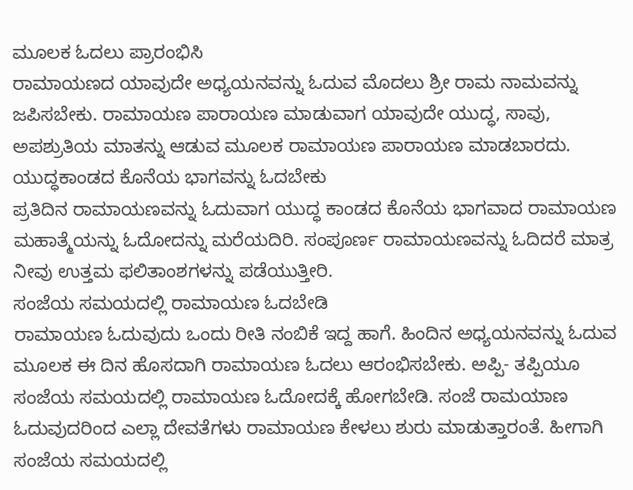ಮೂಲಕ ಓದಲು ಪ್ರಾರಂಭಿಸಿ
ರಾಮಾಯಣದ ಯಾವುದೇ ಅಧ್ಯಯನವನ್ನು ಓದುವ ಮೊದಲು ಶ್ರೀ ರಾಮ ನಾಮವನ್ನು ಜಪಿಸಬೇಕು. ರಾಮಾಯಣ ಪಾರಾಯಣ ಮಾಡುವಾಗ ಯಾವುದೇ ಯುದ್ಧ, ಸಾವು, ಅಪಶ್ರುತಿಯ ಮಾತನ್ನು ಆಡುವ ಮೂಲಕ ರಾಮಾಯಣ ಪಾರಾಯಣ ಮಾಡಬಾರದು.
ಯುದ್ಧಕಾಂಡದ ಕೊನೆಯ ಭಾಗವನ್ನು ಓದಬೇಕು
ಪ್ರತಿದಿನ ರಾಮಾಯಣವನ್ನು ಓದುವಾಗ ಯುದ್ಧ ಕಾಂಡದ ಕೊನೆಯ ಭಾಗವಾದ ರಾಮಾಯಣ ಮಹಾತ್ಮೆಯನ್ನು ಓದೋದನ್ನು ಮರೆಯದಿರಿ. ಸಂಪೂರ್ಣ ರಾಮಾಯಣವನ್ನು ಓದಿದರೆ ಮಾತ್ರ ನೀವು ಉತ್ತಮ ಫಲಿತಾಂಶಗಳನ್ನು ಪಡೆಯುತ್ತೀರಿ.
ಸಂಜೆಯ ಸಮಯದಲ್ಲಿ ರಾಮಾಯಣ ಓದಬೇಡಿ
ರಾಮಾಯಣ ಓದುವುದು ಒಂದು ರೀತಿ ನಂಬಿಕೆ ಇದ್ದ ಹಾಗೆ. ಹಿಂದಿನ ಅಧ್ಯಯನವನ್ನು ಓದುವ ಮೂಲಕ ಈ ದಿನ ಹೊಸದಾಗಿ ರಾಮಾಯಣ ಓದಲು ಆರಂಭಿಸಬೇಕು. ಅಪ್ಪಿ- ತಪ್ಪಿಯೂ ಸಂಜೆಯ ಸಮಯದಲ್ಲಿ ರಾಮಾಯಣ ಓದೋದಕ್ಕೆ ಹೋಗಬೇಡಿ. ಸಂಜೆ ರಾಮಯಾಣ ಓದುವುದರಿಂದ ಎಲ್ಲಾ ದೇವತೆಗಳು ರಾಮಾಯಣ ಕೇಳಲು ಶುರು ಮಾಡುತ್ತಾರಂತೆ. ಹೀಗಾಗಿ ಸಂಜೆಯ ಸಮಯದಲ್ಲಿ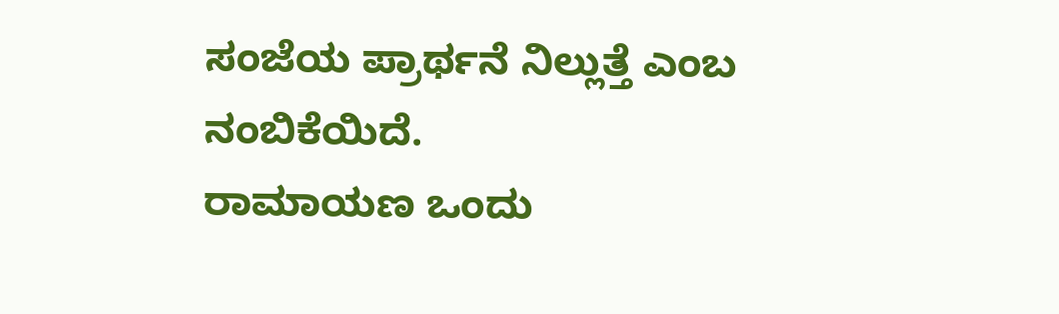ಸಂಜೆಯ ಪ್ರಾರ್ಥನೆ ನಿಲ್ಲುತ್ತೆ ಎಂಬ ನಂಬಿಕೆಯಿದೆ.
ರಾಮಾಯಣ ಒಂದು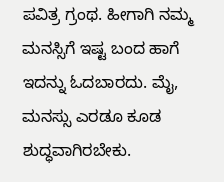ಪವಿತ್ರ ಗ್ರಂಥ. ಹೀಗಾಗಿ ನಮ್ಮ ಮನಸ್ಸಿಗೆ ಇಷ್ಟ ಬಂದ ಹಾಗೆ ಇದನ್ನು ಓದಬಾರದು. ಮೈ, ಮನಸ್ಸು ಎರಡೂ ಕೂಡ ಶುದ್ಧವಾಗಿರಬೇಕು.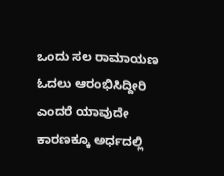ಒಂದು ಸಲ ರಾಮಾಯಣ ಓದಲು ಆರಂಭಿಸಿದ್ದೀರಿ ಎಂದರೆ ಯಾವುದೇ ಕಾರಣಕ್ಕೂ ಅರ್ಧದಲ್ಲಿ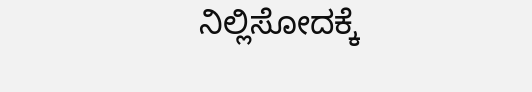ನಿಲ್ಲಿಸೋದಕ್ಕೆ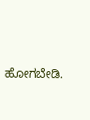ಹೋಗಬೇಡಿ.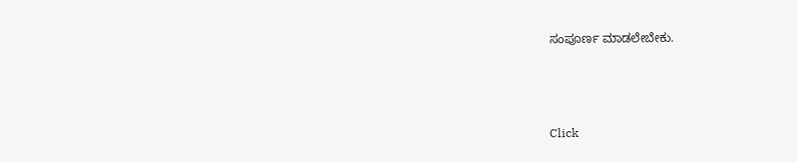ಸಂಪೂರ್ಣ ಮಾಡಲೇಬೇಕು.



Click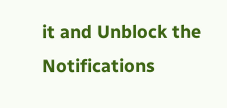it and Unblock the Notifications